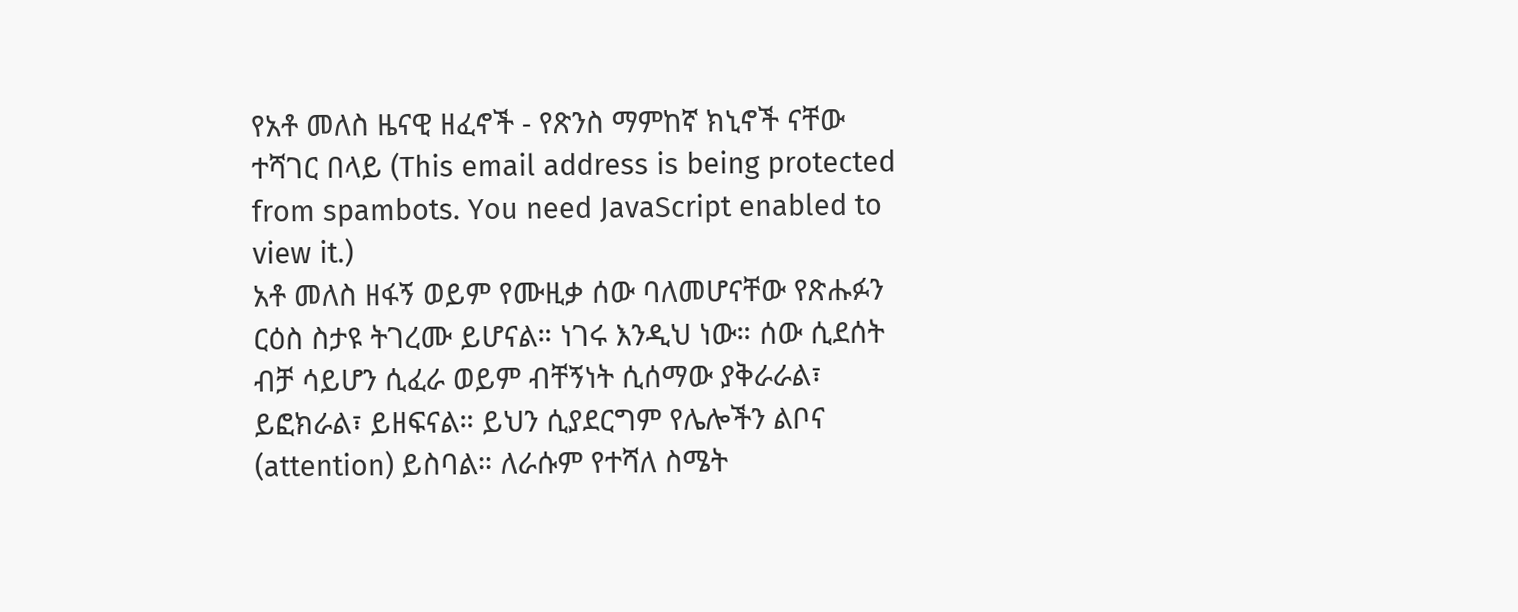የአቶ መለስ ዜናዊ ዘፈኖች - የጽንስ ማምከኛ ክኒኖች ናቸው
ተሻገር በላይ (This email address is being protected from spambots. You need JavaScript enabled to view it.)
አቶ መለስ ዘፋኝ ወይም የሙዚቃ ሰው ባለመሆናቸው የጽሑፉን ርዕስ ስታዩ ትገረሙ ይሆናል። ነገሩ እንዲህ ነው። ሰው ሲደሰት ብቻ ሳይሆን ሲፈራ ወይም ብቸኝነት ሲሰማው ያቅራራል፣ ይፎክራል፣ ይዘፍናል። ይህን ሲያደርግም የሌሎችን ልቦና (attention) ይስባል። ለራሱም የተሻለ ስሜት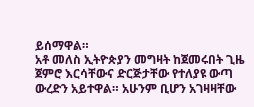ይሰማዋል።
አቶ መለስ ኢትዮጵያን መግዛት ከጀመሩበት ጊዜ ጀምሮ እርሳቸውና ድርጅታቸው የተለያዩ ውጣ ውረድን አይተዋል። አሁንም ቢሆን አገዛዛቸው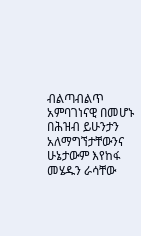ብልጣብልጥ አምባገነናዊ በመሆኑ በሕዝብ ይሁንታን አለማግኘታቸውንና ሁኔታውም እየከፋ መሄዱን ራሳቸው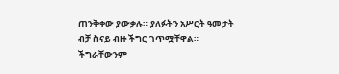ጠንቅቀው ያውቃሉ። ያለፉትን አሥርት ዓመታት ብቻ ስናይ ብዙ ችግር ገጥሟቸዋል። ችግራቸውንም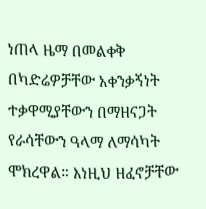ነጠላ ዜማ በመልቀቅ በካድሬዎቻቸው አቀንቃኝነት ተቃዋሚያቸውን በማዘናጋት የራሳቸውን ዓላማ ለማሳካት ሞክረዋል። እነዚህ ዘፈኖቻቸው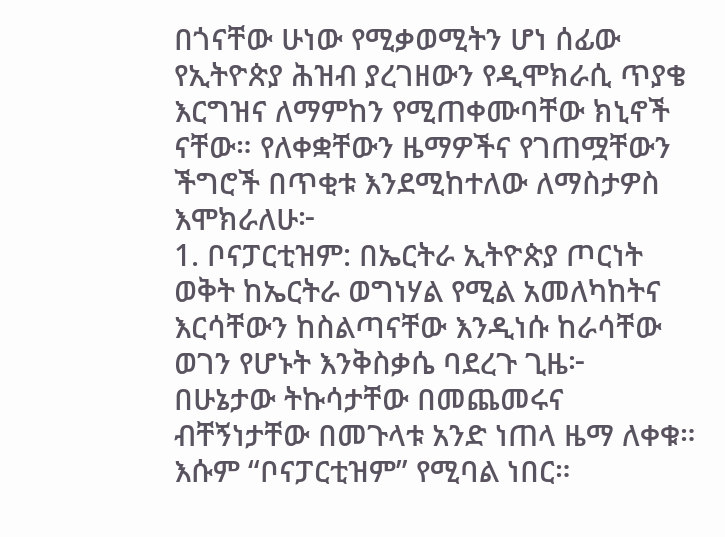በጎናቸው ሁነው የሚቃወሚትን ሆነ ሰፊው የኢትዮጵያ ሕዝብ ያረገዘውን የዲሞክራሲ ጥያቄ እርግዝና ለማምከን የሚጠቀሙባቸው ክኒኖች ናቸው። የለቀቋቸውን ዜማዎችና የገጠሟቸውን ችግሮች በጥቂቱ እንደሚከተለው ለማስታዎስ እሞክራለሁ፦
1. ቦናፓርቲዝም: በኤርትራ ኢትዮጵያ ጦርነት ወቅት ከኤርትራ ወግነሃል የሚል አመለካከትና እርሳቸውን ከስልጣናቸው እንዲነሱ ከራሳቸው ወገን የሆኑት እንቅስቃሴ ባደረጉ ጊዜ፦
በሁኔታው ትኩሳታቸው በመጨመሩና ብቸኝነታቸው በመጉላቱ አንድ ነጠላ ዜማ ለቀቁ። እሱም “ቦናፓርቲዝም” የሚባል ነበር።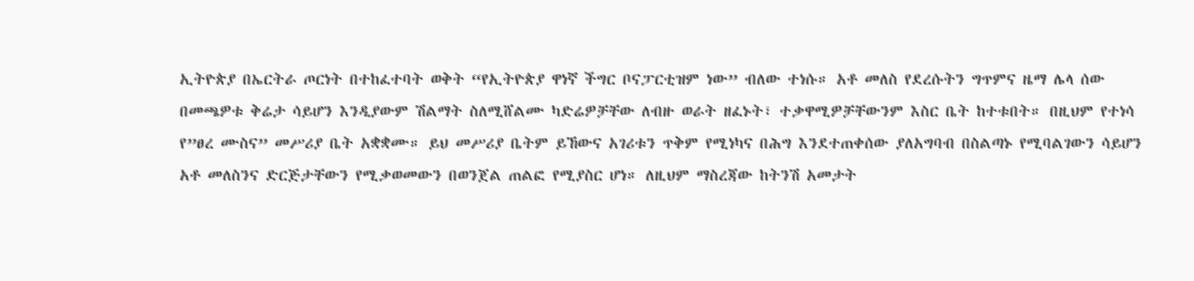ኢትዮጵያ በኤርትራ ጦርነት በተከፈተባት ወቅት “የኢትዮጵያ ዋነኛ ችግር ቦናፓርቲዝም ነው” ብለው ተነሱ። አቶ መለስ የደረሱትን ግጥምና ዜማ ሌላ ሰው በመጫዎቱ ቅሬታ ሳይሆን እንዲያውም ሽልማት ስለሚሸልሙ ካድሬዎቻቸው ለብዙ ወራት ዘፈኑት፣ ተቃዋሚዎቻቸውንም እስር ቤት ከተቱበት። በዚህም የተነሳ የ”ፀረ ሙስና” መሥሪያ ቤት አቋቋሙ። ይህ መሥሪያ ቤትም ይኸውና አገሪቱን ጥቅም የሚነካና በሕግ እንደተጠቀሰው ያለአግባብ በስልጣኑ የሚባልገውን ሳይሆን አቶ መለስንና ድርጅታቸውን የሚቃወመውን በወንጀል ጠልፎ የሚያስር ሆነ። ለዚህም ማስረጃው ከትንሽ አመታት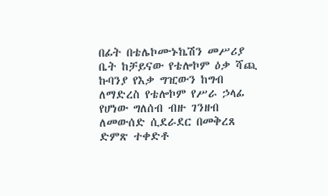በፊት በቴሌኮሙኑኬሽን መሥሪያ ቤት ከቻይናው የቴሎኮም ዕቃ ሻጪ ኩባንያ የእቃ ግዢውን ከግብ ለማድረስ የቴሎኮም የሥራ ኃላፊ የሆነው ግለሰብ ብዙ ገንዘብ ለመውሰድ ሲደራደር በመቅረጸ ድምጽ ተቀድቶ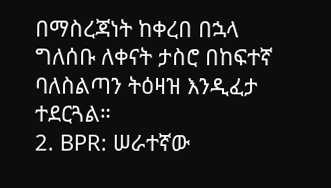በማስረጃነት ከቀረበ በኋላ ግለሰቡ ለቀናት ታስሮ በከፍተኛ ባለስልጣን ትዕዛዝ እንዲፈታ ተደርጓል።
2. BPR: ሠራተኛው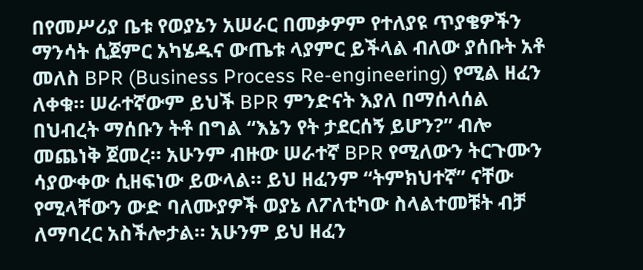በየመሥሪያ ቤቱ የወያኔን አሠራር በመቃዎም የተለያዩ ጥያቄዎችን ማንሳት ሲጀምር አካሄዱና ውጤቱ ላያምር ይችላል ብለው ያሰቡት አቶ መለስ BPR (Business Process Re-engineering) የሚል ዘፈን ለቀቁ። ሠራተኛውም ይህች BPR ምንድናት እያለ በማሰላሰል በህብረት ማሰቡን ትቶ በግል “እኔን የት ታደርሰኝ ይሆን?” ብሎ መጨነቅ ጀመረ። አሁንም ብዙው ሠራተኛ BPR የሚለውን ትርጉሙን ሳያውቀው ሲዘፍነው ይውላል። ይህ ዘፈንም “ትምክህተኛ” ናቸው የሚላቸውን ውድ ባለሙያዎች ወያኔ ለፖለቲካው ስላልተመቹት ብቻ ለማባረር አስችሎታል። አሁንም ይህ ዘፈን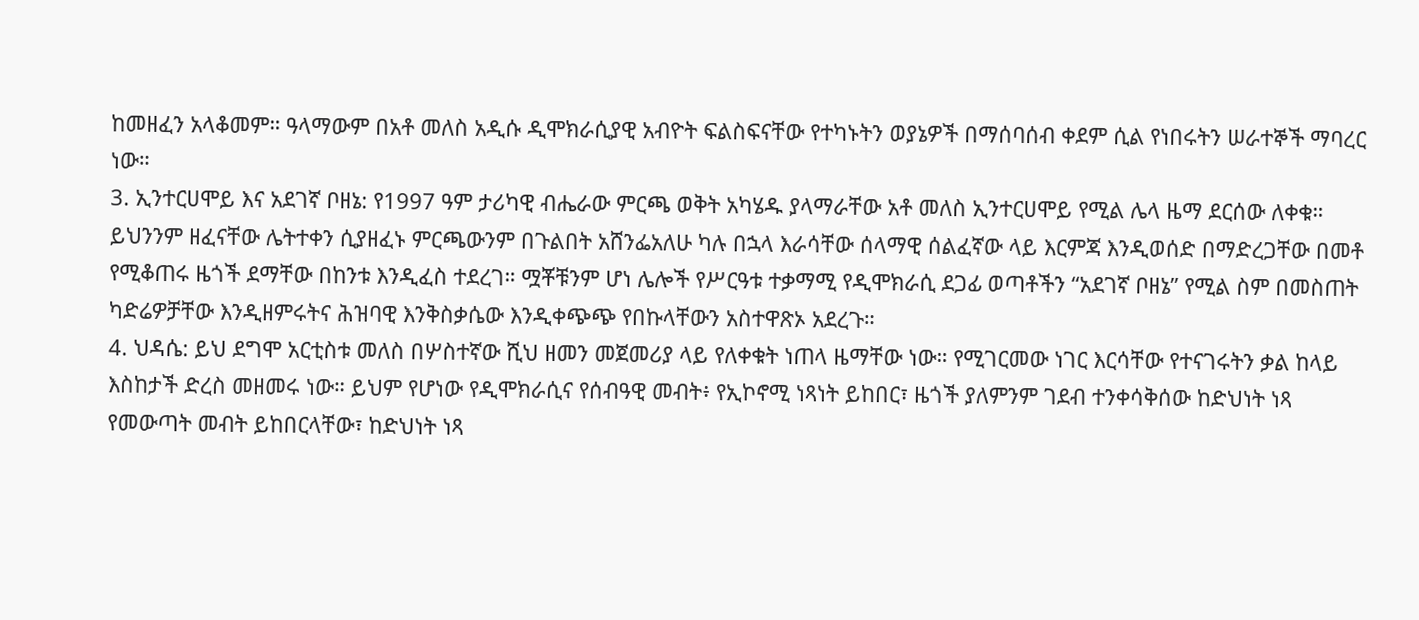ከመዘፈን አላቆመም። ዓላማውም በአቶ መለስ አዲሱ ዲሞክራሲያዊ አብዮት ፍልስፍናቸው የተካኑትን ወያኔዎች በማሰባሰብ ቀደም ሲል የነበሩትን ሠራተኞች ማባረር ነው።
3. ኢንተርሀሞይ እና አደገኛ ቦዘኔ: የ1997 ዓም ታሪካዊ ብሔራው ምርጫ ወቅት አካሄዱ ያላማራቸው አቶ መለስ ኢንተርሀሞይ የሚል ሌላ ዜማ ደርሰው ለቀቁ። ይህንንም ዘፈናቸው ሌትተቀን ሲያዘፈኑ ምርጫውንም በጉልበት አሸንፌአለሁ ካሉ በኋላ እራሳቸው ሰላማዊ ሰልፈኛው ላይ እርምጃ እንዲወሰድ በማድረጋቸው በመቶ የሚቆጠሩ ዜጎች ደማቸው በከንቱ እንዲፈስ ተደረገ። ሟቾቹንም ሆነ ሌሎች የሥርዓቱ ተቃማሚ የዲሞክራሲ ደጋፊ ወጣቶችን “አደገኛ ቦዘኔ” የሚል ስም በመስጠት ካድሬዎቻቸው እንዲዘምሩትና ሕዝባዊ እንቅስቃሴው እንዲቀጭጭ የበኩላቸውን አስተዋጽኦ አደረጉ።
4. ህዳሴ: ይህ ደግሞ አርቲስቱ መለስ በሦስተኛው ሺህ ዘመን መጀመሪያ ላይ የለቀቁት ነጠላ ዜማቸው ነው። የሚገርመው ነገር እርሳቸው የተናገሩትን ቃል ከላይ እስከታች ድረስ መዘመሩ ነው። ይህም የሆነው የዲሞክራሲና የሰብዓዊ መብት፥ የኢኮኖሚ ነጻነት ይከበር፣ ዜጎች ያለምንም ገደብ ተንቀሳቅሰው ከድህነት ነጻ የመውጣት መብት ይከበርላቸው፣ ከድህነት ነጻ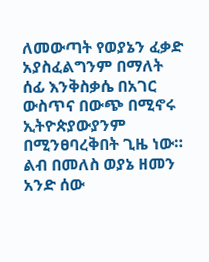ለመውጣት የወያኔን ፈቃድ አያስፈልግንም በማለት ሰፊ እንቅስቃሴ በአገር ውስጥና በውጭ በሚኖሩ ኢትዮጵያውያንም በሚንፀባረቅበት ጊዜ ነው። ልብ በመለስ ወያኔ ዘመን አንድ ሰው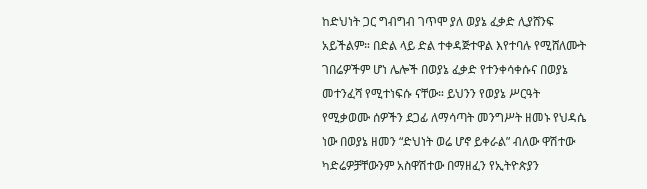ከድህነት ጋር ግብግብ ገጥሞ ያለ ወያኔ ፈቃድ ሊያሸንፍ አይችልም። በድል ላይ ድል ተቀዳጅተዋል እየተባሉ የሚሸለሙት ገበሬዎችም ሆነ ሌሎች በወያኔ ፈቃድ የተንቀሳቀሱና በወያኔ መተንፈሻ የሚተነፍሱ ናቸው። ይህንን የወያኔ ሥርዓት የሚቃወሙ ሰዎችን ደጋፊ ለማሳጣት መንግሥት ዘመኑ የህዳሴ ነው በወያኔ ዘመን “ድህነት ወሬ ሆኖ ይቀራል” ብለው ዋሽተው ካድሬዎቻቸውንም አስዋሽተው በማዘፈን የኢትዮጵያን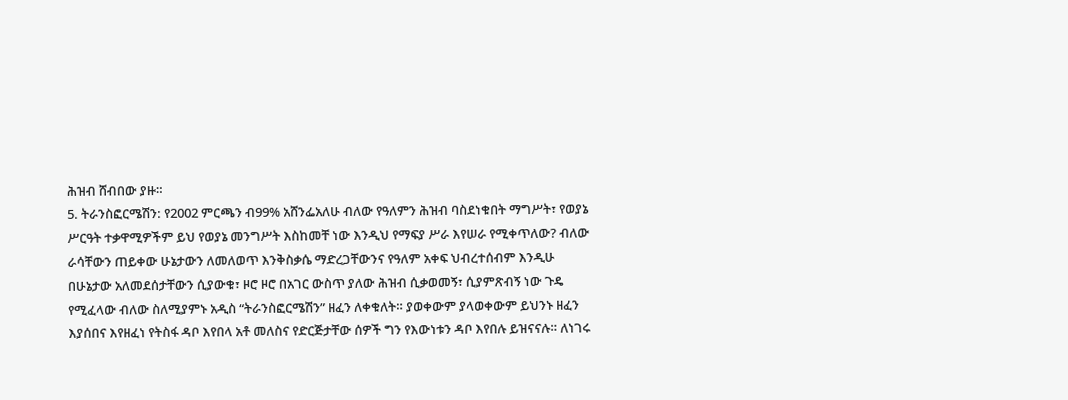ሕዝብ ሸብበው ያዙ።
5. ትራንስፎርሜሽን: የ2002 ምርጫን ብ99% አሸንፌአለሁ ብለው የዓለምን ሕዝብ ባስደነቁበት ማግሥት፣ የወያኔ ሥርዓት ተቃዋሚዎችም ይህ የወያኔ መንግሥት እስከመቸ ነው እንዲህ የማፍያ ሥራ እየሠራ የሚቀጥለው? ብለው ራሳቸውን ጠይቀው ሁኔታውን ለመለወጥ እንቅስቃሴ ማድረጋቸውንና የዓለም አቀፍ ህብረተሰብም እንዲሁ በሁኔታው አለመደሰታቸውን ሲያውቁ፣ ዞሮ ዞሮ በአገር ውስጥ ያለው ሕዝብ ሲቃወመኝ፣ ሲያምጽብኝ ነው ጉዴ የሚፈላው ብለው ስለሚያምኑ አዲስ “ትራንስፎርሜሽን” ዘፈን ለቀቁለት። ያወቀውም ያላወቀውም ይህንኑ ዘፈን እያሰበና እየዘፈነ የትስፋ ዳቦ እየበላ አቶ መለስና የድርጅታቸው ሰዎች ግን የእውነቱን ዳቦ እየበሉ ይዝናናሉ። ለነገሩ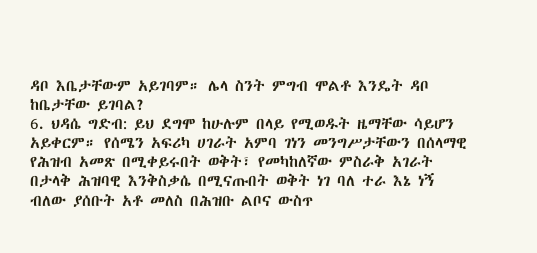ዳቦ እቤታቸውም አይገባም። ሌላ ስንት ምግብ ሞልቶ እንዴት ዳቦ ከቤታቸው ይገባል?
6. ህዳሴ ግድብ: ይህ ደግሞ ከሁሉም በላይ የሚወዱት ዜማቸው ሳይሆን አይቀርም። የሰሜን አፍሪካ ሀገራት አምባ ገነን መንግሥታቸውን በሰላማዊ የሕዝብ አመጽ በሚቀይሩበት ወቅት፣ የመካከለኛው ምስራቅ አገራት በታላቅ ሕዝባዊ እንቅስቃሴ በሚናጡበት ወቅት ነገ ባለ ተራ እኔ ነኝ ብለው ያሰቡት አቶ መለስ በሕዝቡ ልቦና ውስጥ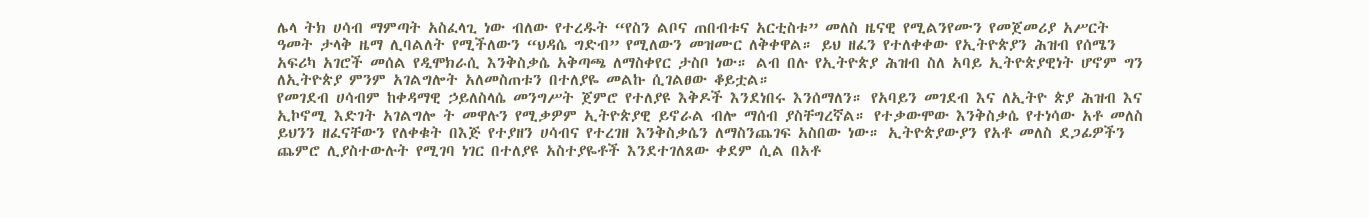ሌላ ትክ ሀሳብ ማምጣት አስፈላጊ ነው ብለው የተረዱት “የስን ልቦና ጠበብቱና አርቲስቱ” መለስ ዜናዊ የሚልንየሙን የመጀመሪያ አሥርት ዓመት ታላቅ ዜማ ሊባልለት የሚችለውን “ህዳሴ ግድብ” የሚለውን መዝሙር ለቅቀዋል። ይህ ዘፈን የተለቀቀው የኢትዮጵያን ሕዝብ የሰሜን አፍሪካ አገሮች መሰል የዲሞክራሲ እንቅስቃሴ አቅጣጫ ለማስቀየር ታስቦ ነው። ልብ በሉ የኢትዮጵያ ሕዝብ ስለ አባይ ኢትዮጵያዊነት ሆኖም ግን ለኢትዮጵያ ምንም አገልግሎት አለመስጠቱን በተለያዬ መልኩ ሲገልፀው ቆይቷል።
የመገደብ ሀሳብም ከቀዳማዊ ኃይለስላሴ መንግሥት ጀምሮ የተለያዩ እቅዶች እንደነበሩ እንሰማለን። የአባይን መገደብ እና ለኢትዮ ጵያ ሕዝብ እና ኢኮኖሚ እድገት አገልግሎ ት መዋሉን የሚቃዎም ኢትዮጵያዊ ይኖራል ብሎ ማሰብ ያስቸግረኛል። የተቃውሞው እንቅስቃሴ የተነሳው አቶ መለስ ይህንን ዘፈናቸውን የለቀቁት በእጅ የተያዘን ሀሳብና የተረገዘ እንቅስቃሴን ለማስንጨገፍ አስበው ነው። ኢትዮጵያውያን የአቶ መለስ ደጋፊዎችን ጨምሮ ሊያስተውሉት የሚገባ ነገር በተለያዩ አስተያዬቶች እንደተገለጸው ቀደም ሲል በአቶ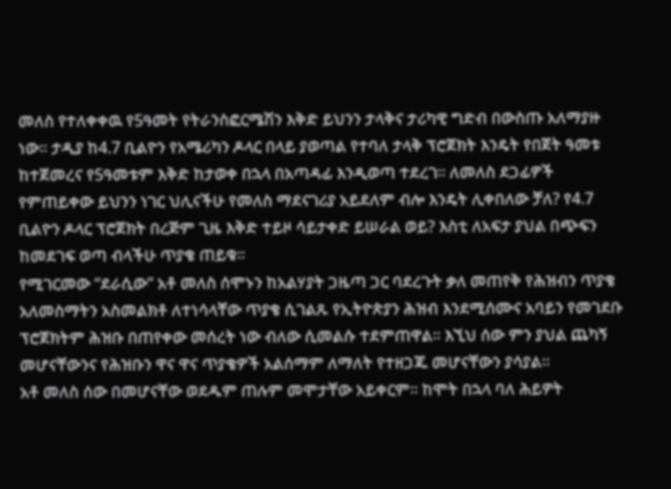መለስ የተለቀቀዉ የ5ዓመት የትራንስፎርሜሽን እቅድ ይህንን ታላቅና ታሪካዊ ግድብ በውስጡ አለማያዙ ነው። ታዲያ ከ4.7 ቢልዮን የአሜሪካን ዶላር በላይ ያወጣል የተባለ ታላቅ ፕሮጀክት እንዴት የበጀት ዓመቱ ከተጀመረና የ5ዓመቱም እቅድ ከታወቀ በኋላ በአጣዳፊ እንዲወጣ ተደረገ። ለመለስ ደጋፊዎች የምጠይቀው ይህንን ነገር ህሊናችሁ የመለስ ማደናገሪያ አይደለም ብሎ እንዴት ሊቀበለው ቻለ? የ4.7 ቢልዮን ዶላር ፕሮጀክት በረጅም ጊዜ እቅድ ተይዞ ሳይታቀድ ይሠራል ወይ? እስቲ ለአፍታ ያህል በጭፍን ከመደገፍ ወጣ ብላችሁ ጥያቄ ጠይቁ።
የሚገርመው “ደራሲው” አቶ መለስ ሰሞኑን ከአልሃያት ጋዜጣ ጋር ባደረጉት ቃለ መጠየቅ የሕዝብን ጥያቄ አለመስማትን አስመልክቶ ለተነሳላቸው ጥያቄ ሲገልጹ የኢትዮጵያን ሕዝብ እንደሚሰሙና አባይን የመገደቡ ፕሮጀክትም ሕዝቡ በጠየቀው መሰረት ነው ብለው ሲመልሱ ተደምጠዋል። እኚህ ሰው ምን ያህል ጨካኝ መሆናቸውንና የሕዝቡን ዋና ዋና ጥያቄዎች አልሰማም ለማለት የተዘጋጁ መሆናቸውን ያሳያል።
አቶ መለስ ሰው በመሆናቸው ወደዱም ጠሉም መሞታቸው አይቀርም። ከሞት በኋላ ባለ ሕይዎት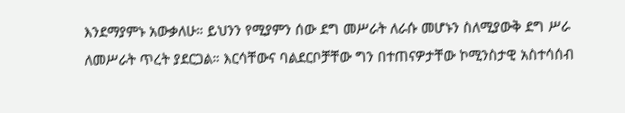እንደማያምኑ አውቃለሁ። ይህንን የሚያምን ሰው ደግ መሥራት ለራሱ መሆኑን ስለሚያውቅ ደግ ሥራ ለመሥራት ጥረት ያደርጋል። እርሳቸውና ባልደርቦቻቸው ግን በተጠናዎታቸው ኮሚንስታዊ አስተሳሰብ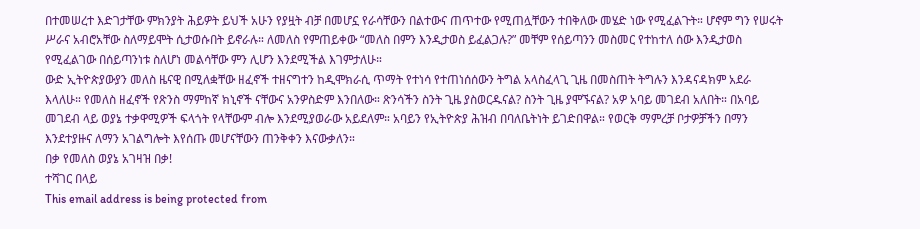በተመሠረተ እድገታቸው ምክንያት ሕይዎት ይህች አሁን የያዟት ብቻ በመሆኗ የራሳቸውን በልተውና ጠጥተው የሚጠሏቸውን ተበቅለው መሄድ ነው የሚፈልጉት። ሆኖም ግን የሠሩት ሥራና አብሮአቸው ስለማይሞት ሲታወሱበት ይኖራሉ። ለመለስ የምጠይቀው “መለስ በምን እንዲታወስ ይፈልጋሉ?” መቸም የሰይጣንን መስመር የተከተለ ሰው እንዲታወስ የሚፈልገው በሰይጣንነቱ ስለሆነ መልሳቸው ምን ሊሆን እንደሚችል እገምታለሁ።
ውድ ኢትዮጵያውያን መለስ ዜናዊ በሚለቋቸው ዘፈኖች ተዘናግተን ከዲሞክራሲ ጥማት የተነሳ የተጠነሰሰውን ትግል አላስፈላጊ ጊዜ በመስጠት ትግሉን እንዳናዳክም አደራ እላለሁ። የመለስ ዘፈኖች የጽንስ ማምከኛ ክኒኖች ናቸውና አንዎስድም እንበለው። ጽንሳችን ስንት ጊዜ ያስወርዱናል? ስንት ጊዜ ያሞኙናል? አዎ አባይ መገደብ አለበት። በአባይ መገደብ ላይ ወያኔ ተቃዋሚዎች ፍላጎት የላቸውም ብሎ እንደሚያወራው አይደለም። አባይን የኢትዮጵያ ሕዝብ በባለቤትነት ይገድበዋል። የወርቅ ማምረቻ ቦታዎቻችን በማን እንደተያዙና ለማን አገልግሎት እየሰጡ መሆናቸውን ጠንቅቀን እናውቃለን።
በቃ የመለስ ወያኔ አገዛዝ በቃ!
ተሻገር በላይ
This email address is being protected from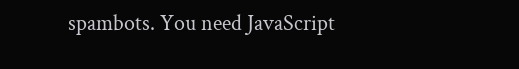spambots. You need JavaScript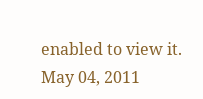enabled to view it.
May 04, 2011